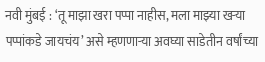नवी मुंबई : ‘तू माझा खरा पप्पा नाहीस, मला माझ्या खऱ्या पप्पांकडे जायचंय’ असे म्हणणाऱ्या अवघ्या साडेतीन वर्षांच्या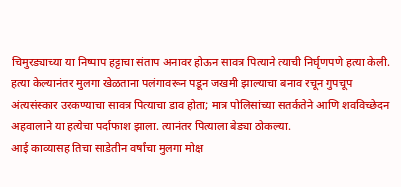चिमुरड्याच्या या निष्पाप हट्टाचा संताप अनावर होऊन सावत्र पित्याने त्याची निर्घृणपणे हत्या केली. हत्या केल्यानंतर मुलगा खेळताना पलंगावरून पडून जखमी झाल्याचा बनाव रचून गुपचूप अंत्यसंस्कार उरकण्याचा सावत्र पित्याचा डाव होता; मात्र पोलिसांच्या सतर्कतेने आणि शवविच्छेदन अहवालाने या हत्येचा पर्दाफाश झाला. त्यानंतर पित्याला बेड्या ठोकल्या.
आई काव्यासह तिचा साडेतीन वर्षांचा मुलगा मोक्ष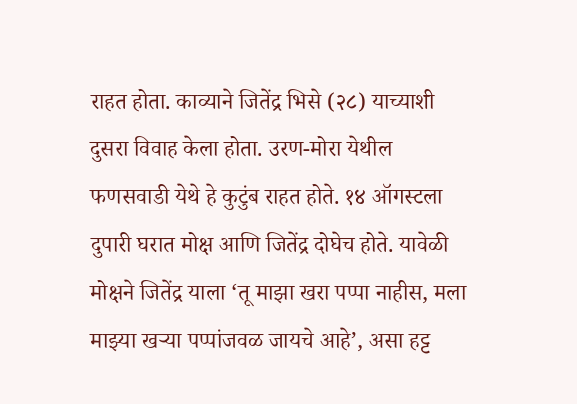राहत होता. काव्याने जितेंद्र भिसे (२८) याच्याशी दुसरा विवाह केला होता. उरण-मोरा येथील फणसवाडी येथे हे कुटुंब राहत होते. १४ ऑगस्टला दुपारी घरात मोक्ष आणि जितेंद्र दोघेच होते. यावेळी मोक्षने जितेंद्र याला ‘तू माझा खरा पप्पा नाहीस, मला माझ्या खऱ्या पप्पांजवळ जायचे आहे’, असा हट्ट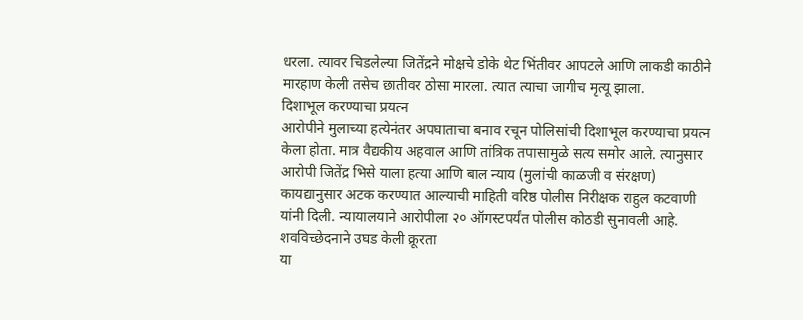धरला. त्यावर चिडलेल्या जितेंद्रने मोक्षचे डोके थेट भिंतीवर आपटले आणि लाकडी काठीने मारहाण केली तसेच छातीवर ठोसा मारला. त्यात त्याचा जागीच मृत्यू झाला.
दिशाभूल करण्याचा प्रयत्न
आरोपीने मुलाच्या हत्येनंतर अपघाताचा बनाव रचून पोलिसांची दिशाभूल करण्याचा प्रयत्न केला होता. मात्र वैद्यकीय अहवाल आणि तांत्रिक तपासामुळे सत्य समोर आले. त्यानुसार आरोपी जितेंद्र भिसे याला हत्या आणि बाल न्याय (मुलांची काळजी व संरक्षण) कायद्यानुसार अटक करण्यात आल्याची माहिती वरिष्ठ पोलीस निरीक्षक राहुल कटवाणी यांनी दिली. न्यायालयाने आरोपीला २० ऑगस्टपर्यंत पोलीस कोठडी सुनावली आहे.
शवविच्छेदनाने उघड केली क्रूरता
या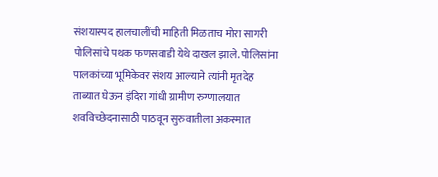संशयास्पद हालचालींची माहिती मिळताच मोरा सागरी पोलिसांचे पथक फणसवाडी येथे दाखल झाले. पोलिसांना पालकांच्या भूमिकेवर संशय आल्याने त्यांनी मृतदेह ताब्यात घेऊन इंदिरा गांधी ग्रामीण रुग्णालयात शवविच्छेदनासाठी पाठवून सुरुवातीला अकस्मात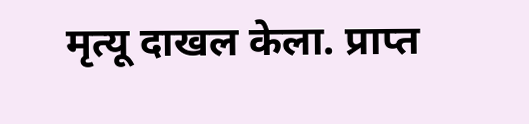मृत्यू दाखल केला. प्राप्त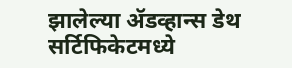झालेल्या ॲडव्हान्स डेथ सर्टिफिकेटमध्ये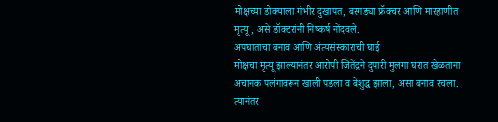मोक्षच्या डोक्याला गंभीर दुखापत, बरगड्या फ्रॅक्चर आणि मारहाणीत मृत्यू, असे डॉक्टरांनी निष्कर्ष नोंदवले.
अपघाताचा बनाव आणि अंत्यसंस्काराची घाई
मोक्षचा मृत्यू झाल्यानंतर आरोपी जितेंद्रने दुपारी मुलगा घरात खेळताना अचानक पलंगावरून खाली पडला व बेशुद्ध झाला, असा बनाव रचला. त्यानंतर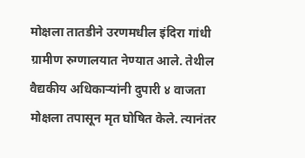मोक्षला तातडीने उरणमधील इंदिरा गांधी ग्रामीण रुग्णालयात नेण्यात आले. तेथील वैद्यकीय अधिकाऱ्यांनी दुपारी ४ वाजता मोक्षला तपासून मृत घोषित केले. त्यानंतर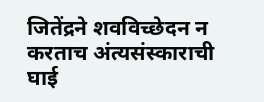जितेंद्रने शवविच्छेदन न करताच अंत्यसंस्काराची घाई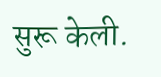सुरू केली.